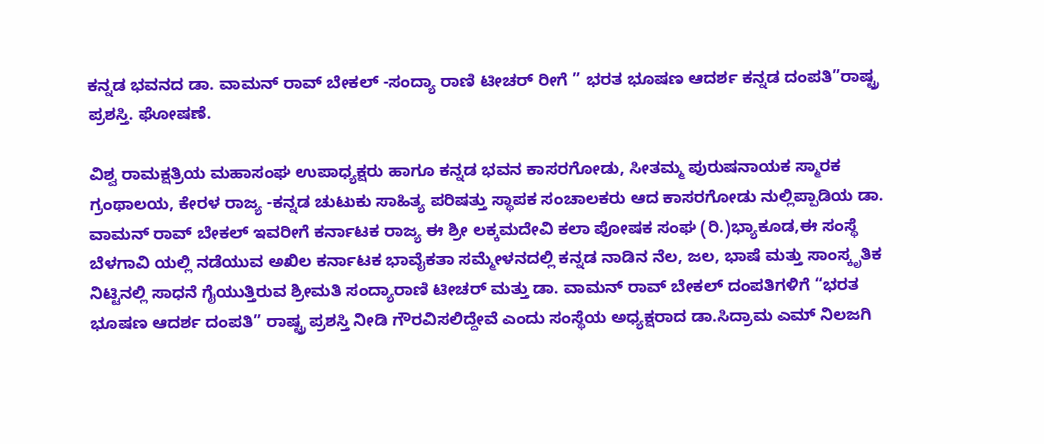ಕನ್ನಡ ಭವನದ ಡಾ. ವಾಮನ್ ರಾವ್ ಬೇಕಲ್ -ಸಂದ್ಯಾ ರಾಣಿ ಟೀಚರ್ ರೀಗೆ ” ಭರತ ಭೂಷಣ ಆದರ್ಶ ಕನ್ನಡ ದಂಪತಿ”ರಾಷ್ಟ್ರ ಪ್ರಶಸ್ತಿ. ಘೋಷಣೆ.

ವಿಶ್ವ ರಾಮಕ್ಷತ್ರಿಯ ಮಹಾಸಂಘ ಉಪಾಧ್ಯಕ್ಷರು ಹಾಗೂ ಕನ್ನಡ ಭವನ ಕಾಸರಗೋಡು, ಸೀತಮ್ಮ ಪುರುಷನಾಯಕ ಸ್ಮಾರಕ ಗ್ರಂಥಾಲಯ, ಕೇರಳ ರಾಜ್ಯ -ಕನ್ನಡ ಚುಟುಕು ಸಾಹಿತ್ಯ ಪರಿಷತ್ತು ಸ್ಥಾಪಕ ಸಂಚಾಲಕರು ಆದ ಕಾಸರಗೋಡು ನುಲ್ಲಿಪ್ಪಾಡಿಯ ಡಾ. ವಾಮನ್ ರಾವ್ ಬೇಕಲ್ ಇವರೀಗೆ ಕರ್ನಾಟಕ ರಾಜ್ಯ ಈ ಶ್ರೀ ಲಕ್ಕಮದೇವಿ ಕಲಾ ಪೋಷಕ ಸಂಘ (ರಿ.)ಭ್ಯಾಕೂಡ,ಈ ಸಂಸ್ಥೆ ಬೆಳಗಾವಿ ಯಲ್ಲಿ ನಡೆಯುವ ಅಖಿಲ ಕರ್ನಾಟಕ ಭಾವೈಕತಾ ಸಮ್ಮೇಳನದಲ್ಲಿ ಕನ್ನಡ ನಾಡಿನ ನೆಲ, ಜಲ, ಭಾಷೆ ಮತ್ತು ಸಾಂಸ್ಕೃತಿಕ ನಿಟ್ಟಿನಲ್ಲಿ ಸಾಧನೆ ಗೈಯುತ್ತಿರುವ ಶ್ರೀಮತಿ ಸಂದ್ಯಾರಾಣಿ ಟೀಚರ್ ಮತ್ತು ಡಾ. ವಾಮನ್ ರಾವ್ ಬೇಕಲ್ ದಂಪತಿಗಳಿಗೆ “ಭರತ ಭೂಷಣ ಆದರ್ಶ ದಂಪತಿ” ರಾಷ್ಟ್ರ ಪ್ರಶಸ್ತಿ ನೀಡಿ ಗೌರವಿಸಲಿದ್ದೇವೆ ಎಂದು ಸಂಸ್ಥೆಯ ಅಧ್ಯಕ್ಷರಾದ ಡಾ.ಸಿದ್ರಾಮ ಎಮ್ ನಿಲಜಗಿ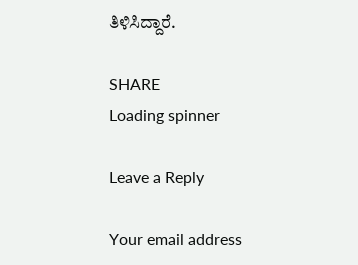ತಿಳಿಸಿದ್ದಾರೆ.

SHARE
Loading spinner

Leave a Reply

Your email address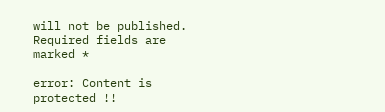will not be published. Required fields are marked *

error: Content is protected !!